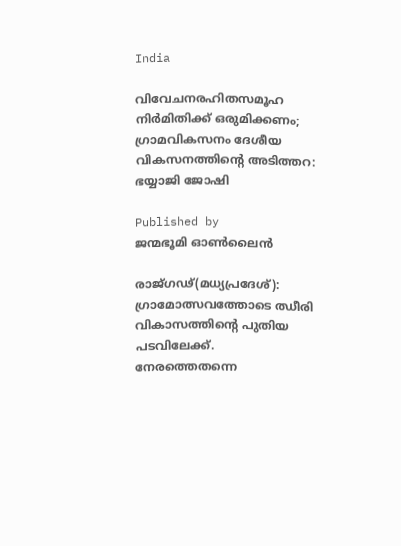India

വിവേചനരഹിതസമൂഹ നിര്‍മിതിക്ക് ഒരുമിക്കണം; ഗ്രാമവികസനം ദേശീയ വികസനത്തിന്റെ അടിത്തറ: ഭയ്യാജി ജോഷി

Published by
ജന്മഭൂമി ഓണ്‍ലൈന്‍

രാജ്ഗഢ്(മധ്യപ്രദേശ്): ഗ്രാമോത്സവത്തോടെ ഝീരി വികാസത്തിന്റെ പുതിയ പടവിലേക്ക്. നേരത്തെതന്നെ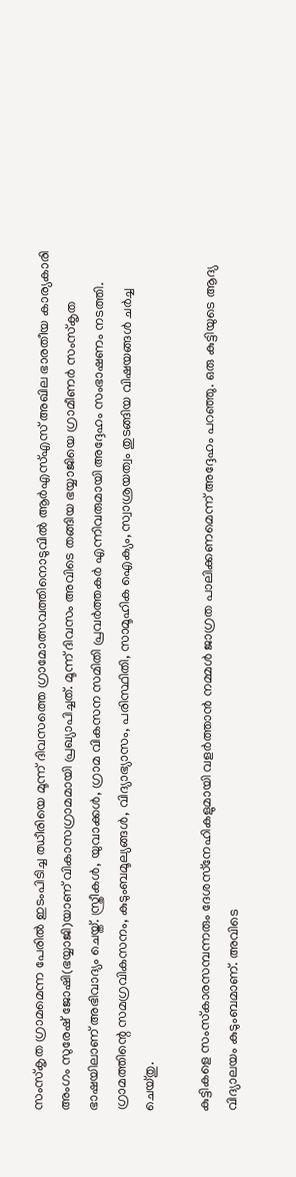സംസ്‌കൃത ഗ്രാമമെന്ന പേരില്‍ ഇടംപിടിച്ച ഝീരിയെ മൂന്ന് ദിവസത്തെ ഗ്രാമോത്സവത്തിനൊടുവില്‍ ആര്‍എസ്എസ് അഖില ഭാരതീയ കാര്യകാരി അംഗം സുരേഷ് ജോഷി(ഭയ്യാജി)യാണ് വികാസഗ്രാമമായി പ്രഖ്യാപിച്ചത്. മൂന്ന് ദിവസം അവിടെ തങ്ങിയ ഭയ്യാജിയെ ഗ്രാമീണര്‍ സംസ്‌കൃത ഭാഷയിലാണ് അഭിവാദ്യം ചെയ്ത്. സ്ത്രീകള്‍, യുവാക്കള്‍, ഗ്രാമ വികസന സമിതി പ്രവര്‍ത്തകര്‍ എന്നിവരുമായി അദ്ദേഹം സംഭാഷണം നടത്തി. ഗ്രാമത്തിന്റെ സമഗ്രവികസനം, കുടുംബമൂല്യങ്ങള്‍, വിദ്യാഭ്യാസം, പരിസ്ഥിതി, സാമൂഹിക ഐക്യം, സ്വാശ്രയത്വം തുടങ്ങിയ വിഷയങ്ങള്‍ ചര്‍ച്ച ചെയ്തു.

കുട്ടികളെ സംസ്‌കാരസമ്പന്നരും ദേശസ്‌നേഹികളുമായി വളര്‍ത്താന്‍ നമ്മള്‍ ജാഗ്രത പാലിക്കണമെന്ന് അദ്ദേഹം പറഞ്ഞു. ഒരു കുട്ടിയുടെ ആദ്യ വിദ്യാലയം കുടുംബമാണ്. അവിടെ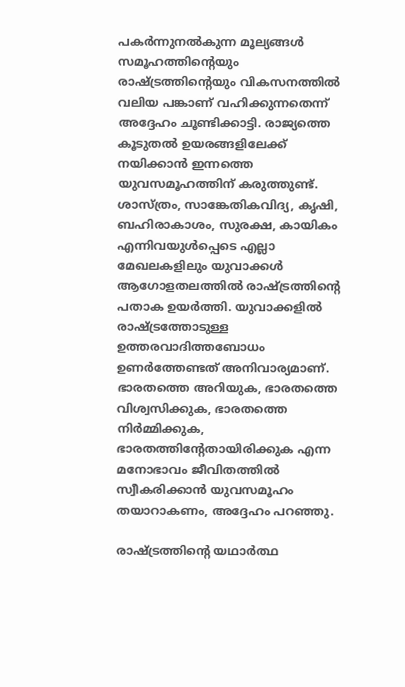പകര്‍ന്നുനല്‍കുന്ന മൂല്യങ്ങള്‍ സമൂഹത്തിന്റെയും രാഷ്‌ട്രത്തിന്റെയും വികസനത്തില്‍ വലിയ പങ്കാണ് വഹിക്കുന്നതെന്ന് അദ്ദേഹം ചൂണ്ടിക്കാട്ടി. രാജ്യത്തെ കൂടുതല്‍ ഉയരങ്ങളിലേക്ക് നയിക്കാന്‍ ഇന്നത്തെ യുവസമൂഹത്തിന് കരുത്തുണ്ട്. ശാസ്ത്രം, സാങ്കേതികവിദ്യ, കൃഷി, ബഹിരാകാശം, സുരക്ഷ, കായികം എന്നിവയുള്‍പ്പെടെ എല്ലാ മേഖലകളിലും യുവാക്കള്‍ ആഗോളതലത്തില്‍ രാഷ്‌ട്രത്തിന്റെ പതാക ഉയര്‍ത്തി. യുവാക്കളില്‍ രാഷ്‌ട്രത്തോടുള്ള ഉത്തരവാദിത്തബോധം ഉണര്‍ത്തേണ്ടത് അനിവാര്യമാണ്. ഭാരതത്തെ അറിയുക, ഭാരതത്തെ വിശ്വസിക്കുക, ഭാരതത്തെ നിര്‍മ്മിക്കുക, ഭാരതത്തിന്റേതായിരിക്കുക എന്ന മനോഭാവം ജീവിതത്തില്‍ സ്വീകരിക്കാന്‍ യുവസമൂഹം തയാറാകണം, അദ്ദേഹം പറഞ്ഞു.

രാഷ്‌ട്രത്തിന്റെ യഥാര്‍ത്ഥ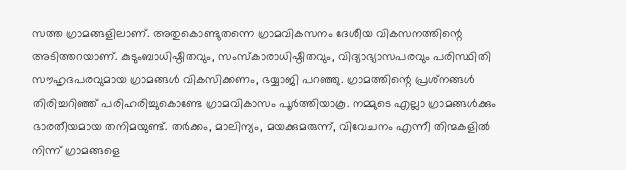സത്ത ഗ്രാമങ്ങളിലാണ്. അതുകൊണ്ടുതന്നെ ഗ്രാമവികസനം ദേശീയ വികസനത്തിന്റെ അടിത്തറയാണ്. കുടുംബാധിഷ്ഠിതവും, സംസ്‌കാരാധിഷ്ഠിതവും, വിദ്യാഭ്യാസപരവും പരിസ്ഥിതി സൗഹൃദപരവുമായ ഗ്രാമങ്ങള്‍ വികസിക്കണം, ഭയ്യാജി പറഞ്ഞു. ഗ്രാമത്തിന്റെ പ്രശ്‌നങ്ങള്‍ തിരിച്ചറിഞ്ഞ് പരിഹരിച്ചുകൊണ്ടേ ഗ്രാമവികാസം പൂര്‍ത്തിയാകൂ. നമ്മുടെ എല്ലാ ഗ്രാമങ്ങള്‍ക്കും ഭാരതീയമായ തനിമയുണ്ട്. തര്‍ക്കം, മാലിന്യം, മയക്കുമരുന്ന്, വിവേചനം എന്നീ തിന്മകളില്‍ നിന്ന് ഗ്രാമങ്ങളെ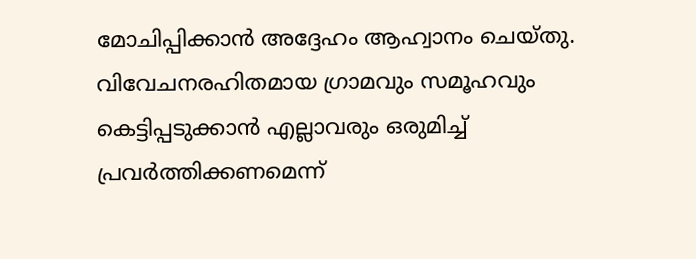മോചിപ്പിക്കാന്‍ അദ്ദേഹം ആഹ്വാനം ചെയ്തു. വിവേചനരഹിതമായ ഗ്രാമവും സമൂഹവും കെട്ടിപ്പടുക്കാന്‍ എല്ലാവരും ഒരുമിച്ച് പ്രവര്‍ത്തിക്കണമെന്ന്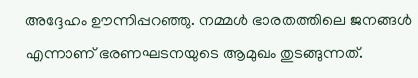അദ്ദേഹം ഊന്നിപ്പറഞ്ഞു. നമ്മള്‍ ഭാരതത്തിലെ ജനങ്ങള്‍ എന്നാണ് ഭരണഘടനയുടെ ആമുഖം തുടങ്ങുന്നത്.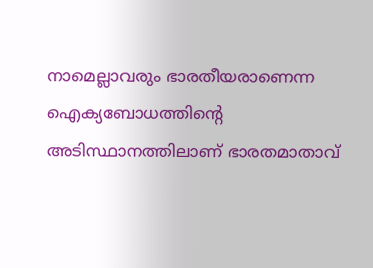നാമെല്ലാവരും ഭാരതീയരാണെന്ന ഐക്യബോധത്തിന്റെ അടിസ്ഥാനത്തിലാണ് ഭാരതമാതാവ്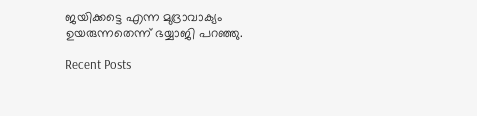ജയിക്കട്ടെ എന്ന മുദ്രാവാക്യം ഉയരുന്നതെന്ന് ഭയ്യാജി പറഞ്ഞു.

Recent Posts